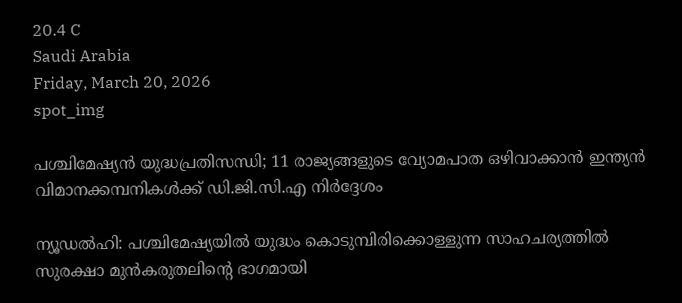20.4 C
Saudi Arabia
Friday, March 20, 2026
spot_img

പശ്ചിമേഷ്യൻ യുദ്ധപ്രതിസന്ധി; 11 രാജ്യങ്ങളുടെ വ്യോമപാത ഒഴിവാക്കാൻ ഇന്ത്യൻ വിമാനക്കമ്പനികൾക്ക് ഡി.ജി.സി.എ നിർദ്ദേശം

ന്യൂഡൽഹി: പശ്ചിമേഷ്യയിൽ യുദ്ധം കൊടുമ്പിരിക്കൊള്ളുന്ന സാഹചര്യത്തിൽ സുരക്ഷാ മുൻകരുതലിന്റെ ഭാഗമായി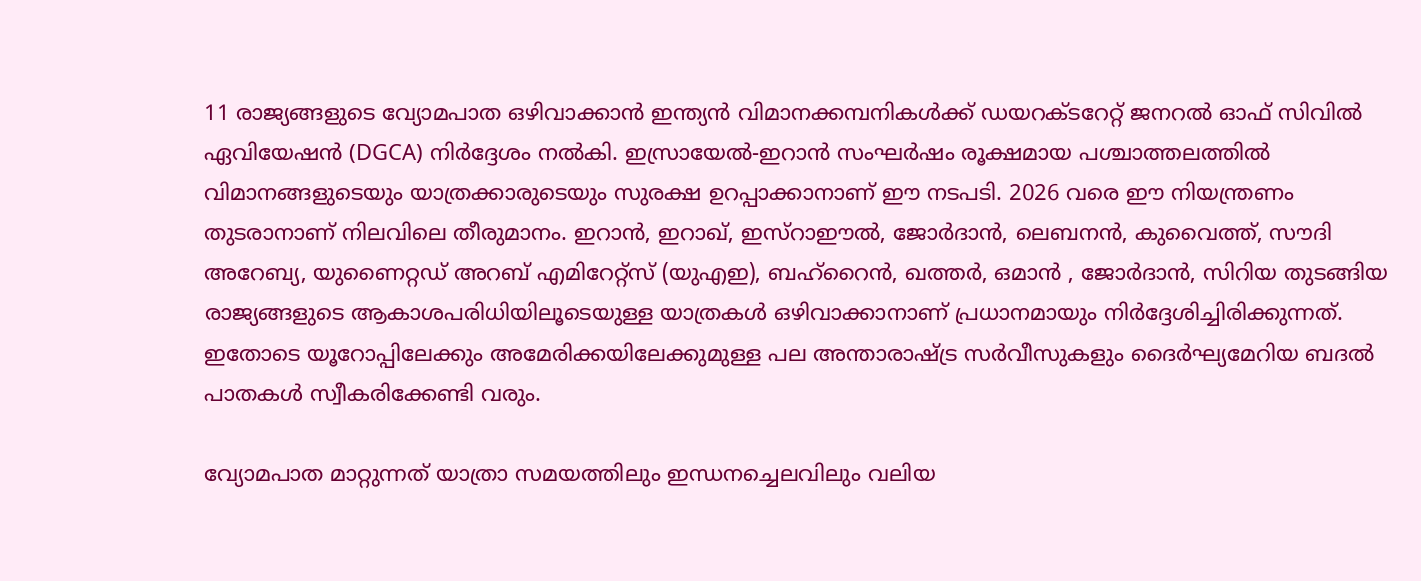11 രാജ്യങ്ങളുടെ വ്യോമപാത ഒഴിവാക്കാൻ ഇന്ത്യൻ വിമാനക്കമ്പനികൾക്ക് ഡയറക്ടറേറ്റ് ജനറൽ ഓഫ് സിവിൽ ഏവിയേഷൻ (DGCA) നിർദ്ദേശം നൽകി. ഇസ്രായേൽ-ഇറാൻ സംഘർഷം രൂക്ഷമായ പശ്ചാത്തലത്തിൽ വിമാനങ്ങളുടെയും യാത്രക്കാരുടെയും സുരക്ഷ ഉറപ്പാക്കാനാണ് ഈ നടപടി. 2026 വരെ ഈ നിയന്ത്രണം തുടരാനാണ് നിലവിലെ തീരുമാനം. ഇറാൻ, ഇറാഖ്, ഇസ്റാഈൽ, ജോർദാൻ, ലെബനൻ, കുവൈത്ത്, സൗദി അറേബ്യ, യുണൈറ്റഡ് അറബ് എമിറേറ്റ്സ് (യുഎഇ), ബഹ്‌റൈൻ, ഖത്തർ, ഒമാൻ , ജോർദാൻ, സിറിയ തുടങ്ങിയ രാജ്യങ്ങളുടെ ആകാശപരിധിയിലൂടെയുള്ള യാത്രകൾ ഒഴിവാക്കാനാണ് പ്രധാനമായും നിർദ്ദേശിച്ചിരിക്കുന്നത്. ഇതോടെ യൂറോപ്പിലേക്കും അമേരിക്കയിലേക്കുമുള്ള പല അന്താരാഷ്ട്ര സർവീസുകളും ദൈർഘ്യമേറിയ ബദൽ പാതകൾ സ്വീകരിക്കേണ്ടി വരും.

വ്യോമപാത മാറ്റുന്നത് യാത്രാ സമയത്തിലും ഇന്ധനച്ചെലവിലും വലിയ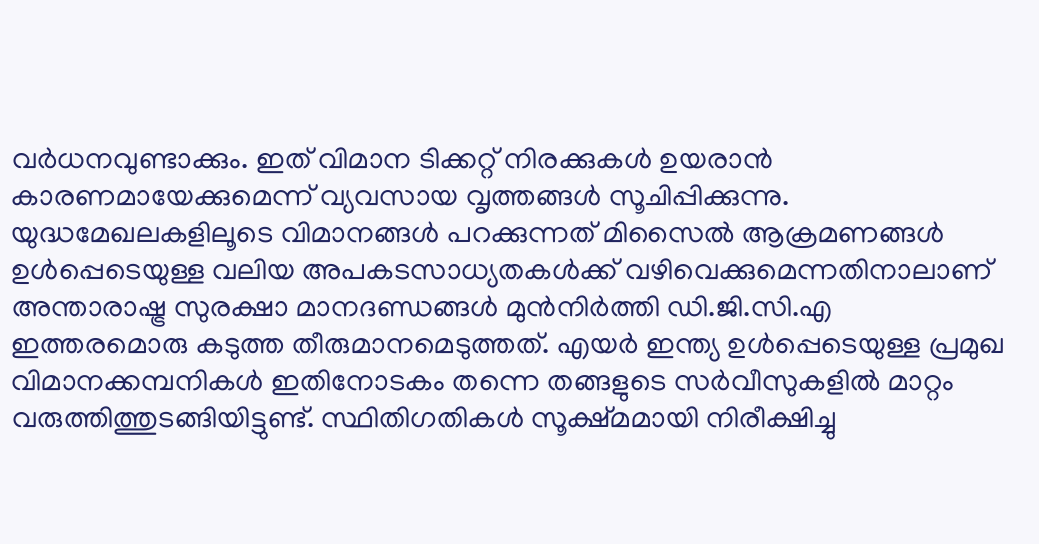വർധനവുണ്ടാക്കും. ഇത് വിമാന ടിക്കറ്റ് നിരക്കുകൾ ഉയരാൻ കാരണമായേക്കുമെന്ന് വ്യവസായ വൃത്തങ്ങൾ സൂചിപ്പിക്കുന്നു. യുദ്ധമേഖലകളിലൂടെ വിമാനങ്ങൾ പറക്കുന്നത് മിസൈൽ ആക്രമണങ്ങൾ ഉൾപ്പെടെയുള്ള വലിയ അപകടസാധ്യതകൾക്ക് വഴിവെക്കുമെന്നതിനാലാണ് അന്താരാഷ്ട്ര സുരക്ഷാ മാനദണ്ഡങ്ങൾ മുൻനിർത്തി ഡി.ജി.സി.എ ഇത്തരമൊരു കടുത്ത തീരുമാനമെടുത്തത്. എയർ ഇന്ത്യ ഉൾപ്പെടെയുള്ള പ്രമുഖ വിമാനക്കമ്പനികൾ ഇതിനോടകം തന്നെ തങ്ങളുടെ സർവീസുകളിൽ മാറ്റം വരുത്തിത്തുടങ്ങിയിട്ടുണ്ട്. സ്ഥിതിഗതികൾ സൂക്ഷ്മമായി നിരീക്ഷിച്ചു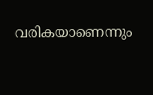വരികയാണെന്നും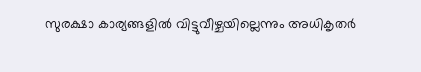സുരക്ഷാ കാര്യങ്ങളിൽ വിട്ടുവീഴ്ചയില്ലെന്നും അധികൃതർ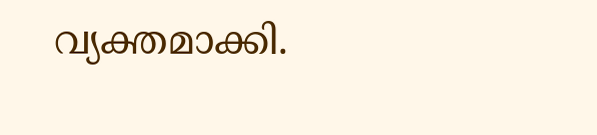വ്യക്തമാക്കി.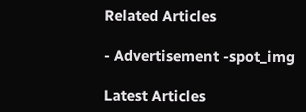Related Articles

- Advertisement -spot_img

Latest Articles